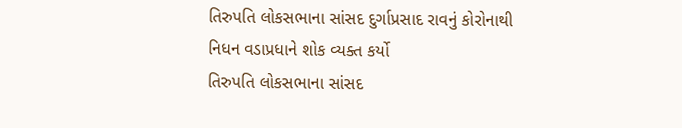તિરુપતિ લોકસભાના સાંસદ દુર્ગાપ્રસાદ રાવનું કોરોનાથી નિધન વડાપ્રધાને શોક વ્યક્ત કર્યો
તિરુપતિ લોકસભાના સાંસદ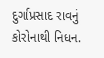દુર્ગાપ્રસાદ રાવનું કોરોનાથી નિધન.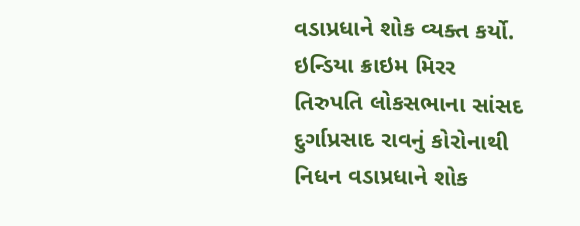વડાપ્રધાને શોક વ્યક્ત કર્યો.
ઇન્ડિયા ક્રાઇમ મિરર
તિરુપતિ લોકસભાના સાંસદ દુર્ગાપ્રસાદ રાવનું કોરોનાથી નિધન વડાપ્રધાને શોક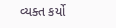વ્યક્ત કર્યો